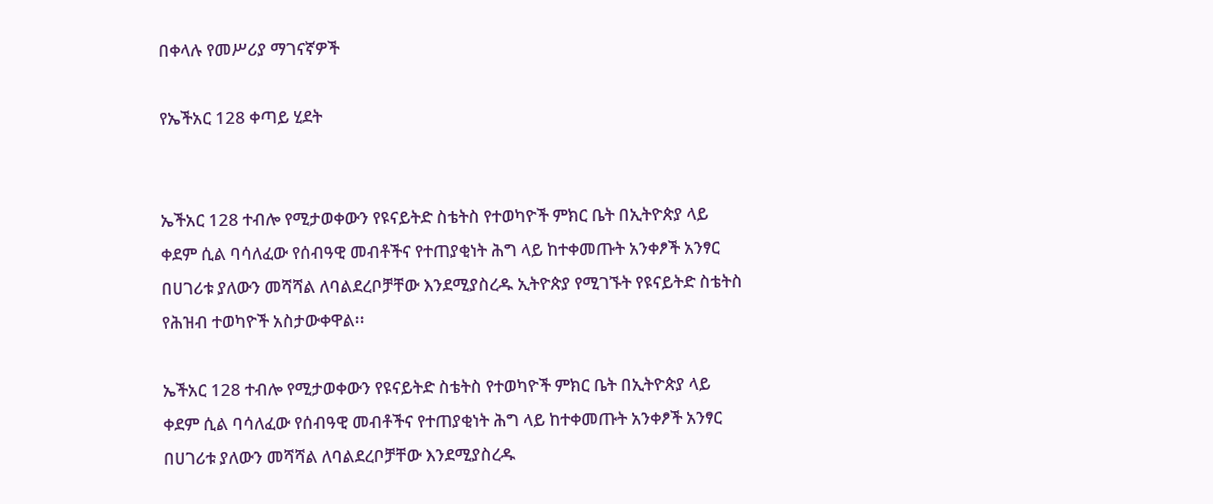በቀላሉ የመሥሪያ ማገናኛዎች

የኤችአር 128 ቀጣይ ሂደት


ኤችአር 128 ተብሎ የሚታወቀውን የዩናይትድ ስቴትስ የተወካዮች ምክር ቤት በኢትዮጵያ ላይ ቀደም ሲል ባሳለፈው የሰብዓዊ መብቶችና የተጠያቂነት ሕግ ላይ ከተቀመጡት አንቀፆች አንፃር በሀገሪቱ ያለውን መሻሻል ለባልደረቦቻቸው እንደሚያስረዱ ኢትዮጵያ የሚገኙት የዩናይትድ ስቴትስ የሕዝብ ተወካዮች አስታውቀዋል፡፡

ኤችአር 128 ተብሎ የሚታወቀውን የዩናይትድ ስቴትስ የተወካዮች ምክር ቤት በኢትዮጵያ ላይ ቀደም ሲል ባሳለፈው የሰብዓዊ መብቶችና የተጠያቂነት ሕግ ላይ ከተቀመጡት አንቀፆች አንፃር በሀገሪቱ ያለውን መሻሻል ለባልደረቦቻቸው እንደሚያስረዱ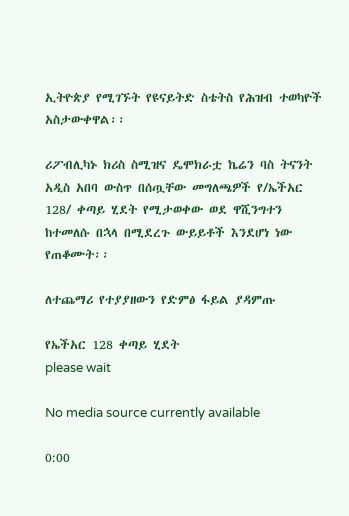ኢትዮጵያ የሚገኙት የዩናይትድ ስቴትስ የሕዝብ ተወካዮች አስታውቀዋል፡፡

ሪፖብሊካኑ ክሪስ ስሚዝና ዴሞክራቷ ኬሬን ባስ ትናንት አዲስ አበባ ውስጥ በሰጧቸው መግለጫዎች የ/ኤችአር 128/ ቀጣይ ሂደት የሚታወቀው ወደ ዋሺንግተን ከተመለሱ በኋላ በሚደረጉ ውይይቶች እንደሆነ ነው የጠቆሙት፡፡

ለተጨማሪ የተያያዘውን የድምፅ ፋይል ያዳምጡ

የኤችአር 128 ቀጣይ ሂደት
please wait

No media source currently available

0:00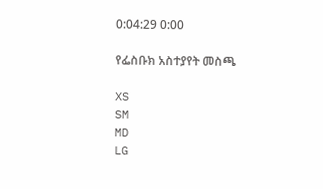0:04:29 0:00

የፌስቡክ አስተያየት መስጫ

XS
SM
MD
LG